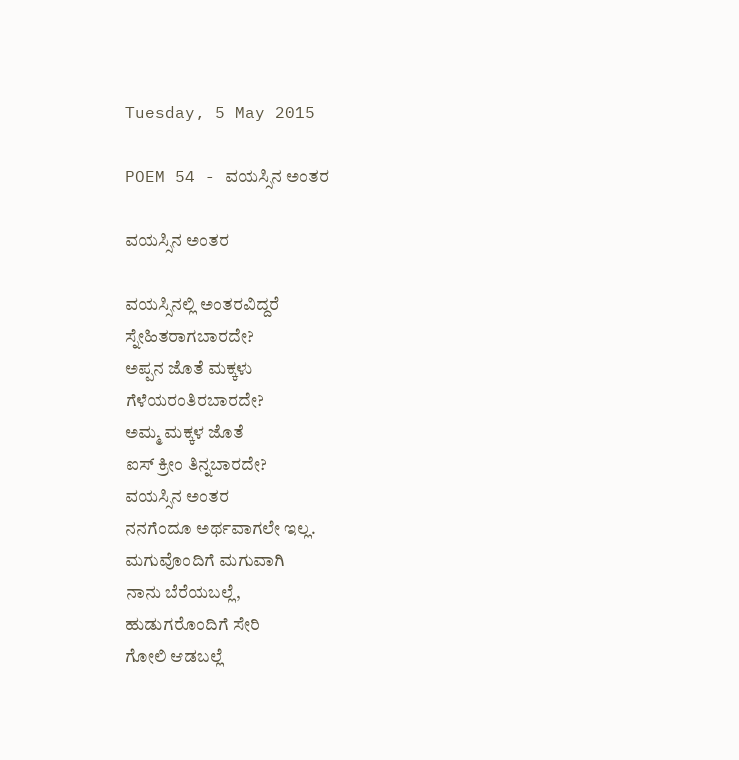Tuesday, 5 May 2015

POEM 54 - ವಯಸ್ಸಿನ ಅಂತರ

ವಯಸ್ಸಿನ ಅಂತರ

ವಯಸ್ಸಿನಲ್ಲಿ ಅಂತರವಿದ್ದರೆ
ಸ್ನೇಹಿತರಾಗಬಾರದೇ?
ಅಪ್ಪನ ಜೊತೆ ಮಕ್ಕಳು
ಗೆಳೆಯರಂತಿರಬಾರದೇ?
ಅಮ್ಮ ಮಕ್ಕಳ ಜೊತೆ
ಐಸ್ ಕ್ರೀಂ ತಿನ್ನಬಾರದೇ?
ವಯಸ್ಸಿನ ಅಂತರ
ನನಗೆಂದೂ ಅರ್ಥವಾಗಲೇ ಇಲ್ಲ.
ಮಗುವೊಂದಿಗೆ ಮಗುವಾಗಿ
ನಾನು ಬೆರೆಯಬಲ್ಲೆ,
ಹುಡುಗರೊಂದಿಗೆ ಸೇರಿ
ಗೋಲಿ ಆಡಬಲ್ಲೆ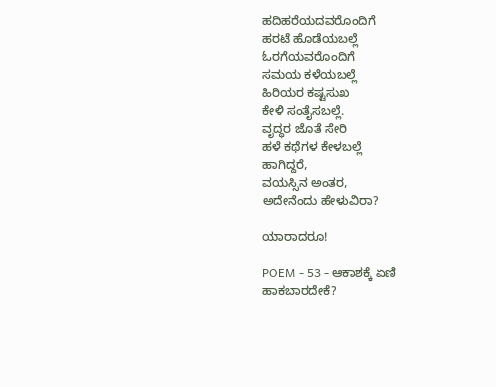ಹದಿಹರೆಯದವರೊಂದಿಗೆ
ಹರಟೆ ಹೊಡೆಯಬಲ್ಲೆ
ಓರಗೆಯವರೊಂದಿಗೆ
ಸಮಯ ಕಳೆಯಬಲ್ಲೆ
ಹಿರಿಯರ ಕಷ್ಟಸುಖ
ಕೇಳಿ ಸಂತೈಸಬಲ್ಲೆ.
ವೃದ್ಧರ ಜೊತೆ ಸೇರಿ
ಹಳೆ ಕಥೆಗಳ ಕೇಳಬಲ್ಲೆ
ಹಾಗಿದ್ದರೆ,
ವಯಸ್ಸಿನ ಅಂತರ,
ಅದೇನೆಂದು ಹೇಳುವಿರಾ?

ಯಾರಾದರೂ!

POEM - 53 - ಆಕಾಶಕ್ಕೆ ಏಣಿ ಹಾಕಬಾರದೇಕೆ?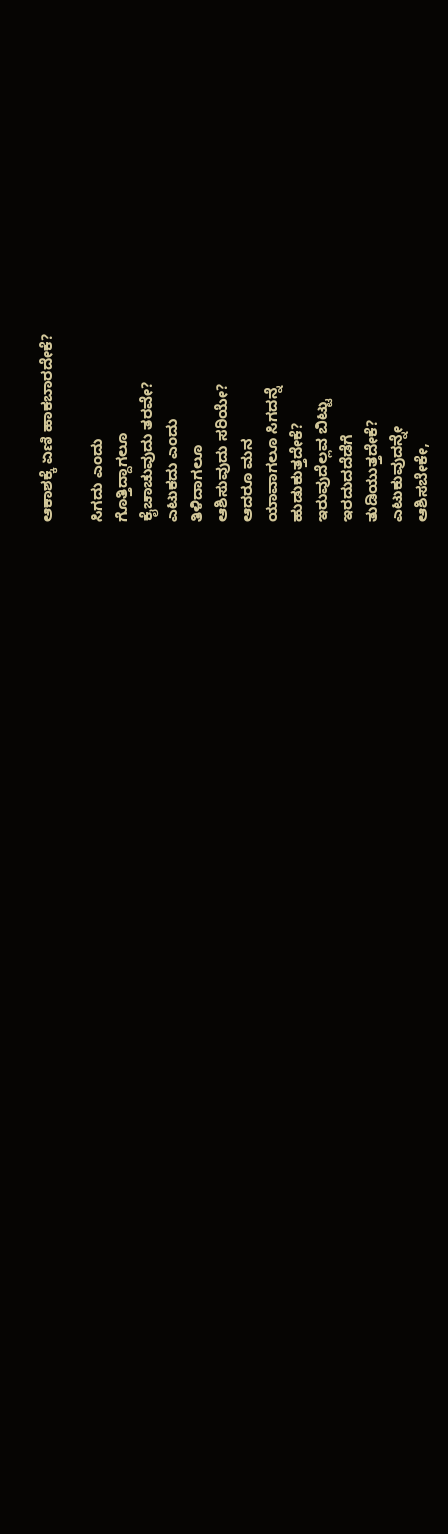ಆಕಾಶಕ್ಕೆ ಏಣಿ ಹಾಕಬಾರದೇಕೆ?

ಸಿಗದು ಎಂದು
ಗೊತ್ತಿದ್ದಾಗಲೂ
ಕೈಚಾಚುವುದು ತರವೇ?
ಎಟುಕದು ಎಂದು
ತಿಳಿದಾಗಲೂ
ಆಶಿಸುವುದು ಸರಿಯೇ?
ಆದರೂ ಮನ
ಯಾವಾಗಲೂ ಸಿಗದನ್ನೆ
ಹುಡುಕುತ್ತದೇಕೆ?
ಇರುವುದೆಲ್ಲವ ಬಿಟ್ಟು
ಇರದುದದೆಡೆಗೆ
ತುಡಿಯುತ್ತದೇಕೆ?
ಎಟುಕುವುದನ್ನೇ
ಆಶಿಸಬೇಕೇ,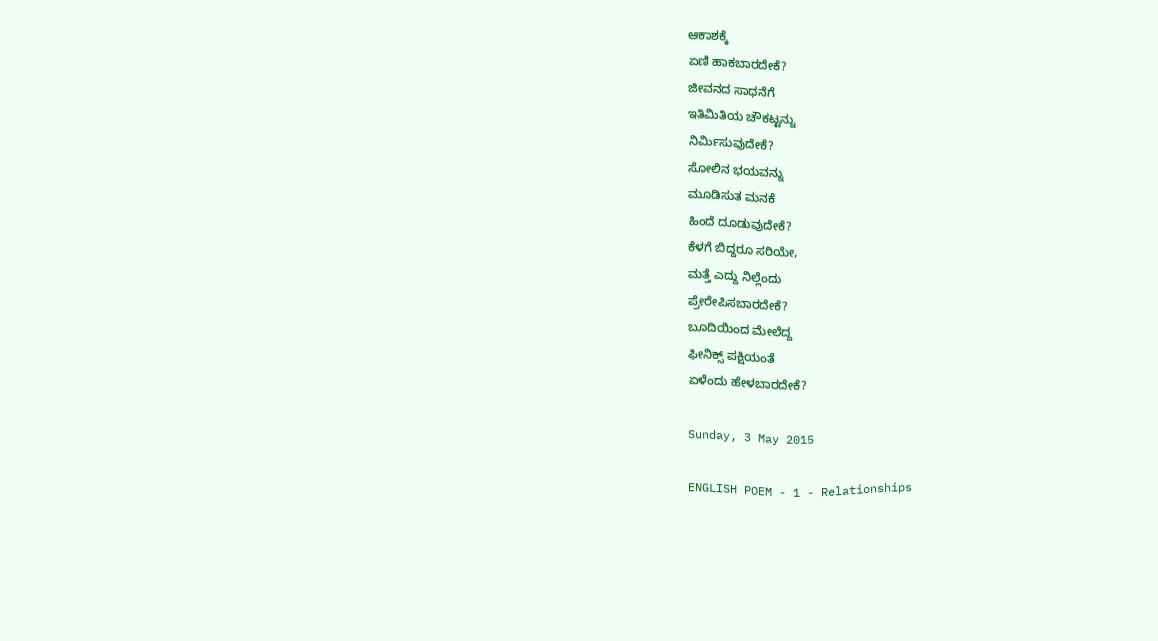ಆಕಾಶಕ್ಕೆ
ಏಣಿ ಹಾಕಬಾರದೇಕೆ?
ಜೀವನದ ಸಾಧನೆಗೆ
ಇತಿಮಿತಿಯ ಚೌಕಟ್ಟನ್ನು
ನಿರ್ಮಿಸುವುದೇಕೆ?
ಸೋಲಿನ ಭಯವನ್ನು
ಮೂಡಿಸುತ ಮನಕೆ
ಹಿಂದೆ ದೂಡುವುದೇಕೆ?
ಕೆಳಗೆ ಬಿದ್ದರೂ ಸರಿಯೇ,
ಮತ್ತೆ ಎದ್ದು ನಿಲ್ಲೆಂದು
ಪ್ರೇರೇಪಿಸಬಾರದೇಕೆ?
ಬೂದಿಯಿಂದ ಮೇಲೆದ್ದ
ಫೀನಿಕ್ಸ್ ಪಕ್ಷಿಯಂತೆ
ಏಳೆಂದು ಹೇಳಬಾರದೇಕೆ?

Sunday, 3 May 2015

ENGLISH POEM - 1 - Relationships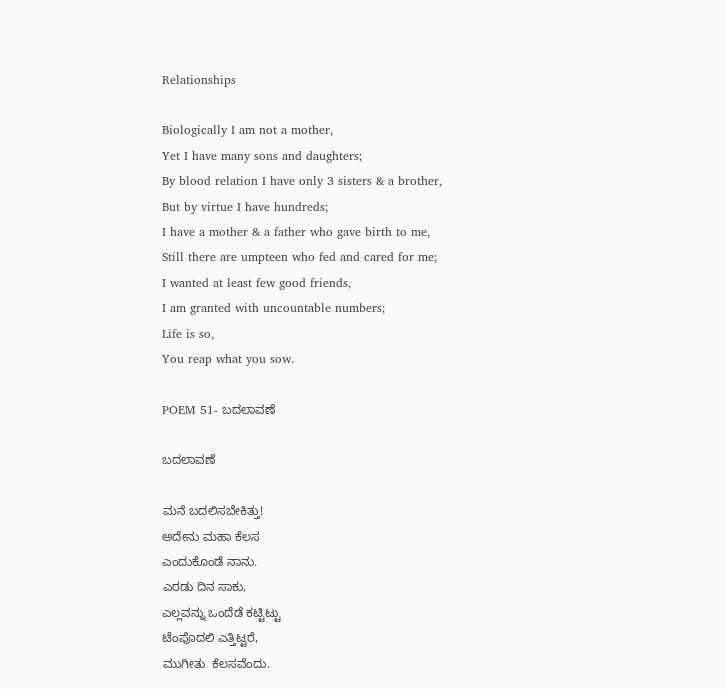Relationships

Biologically I am not a mother,
Yet I have many sons and daughters;
By blood relation I have only 3 sisters & a brother,
But by virtue I have hundreds;
I have a mother & a father who gave birth to me,
Still there are umpteen who fed and cared for me;
I wanted at least few good friends,
I am granted with uncountable numbers;
Life is so,
You reap what you sow.

POEM 51- ಬದಲಾವಣೆ

ಬದಲಾವಣೆ

ಮನೆ ಬದಲಿಸಬೇಕಿತ್ತು!
ಅದೇನು ಮಹಾ ಕೆಲಸ
ಎಂದುಕೊಂಡೆ ನಾನು.
ಎರಡು ದಿನ ಸಾಕು,
ಎಲ್ಲವನ್ನು ಒಂದೆಡೆ ಕಟ್ಟಿಟ್ಟು
ಟೆಂಪೊದಲಿ ಎತ್ತಿಟ್ಟರೆ,
ಮುಗೀತು  ಕೆಲಸವೆಂದು.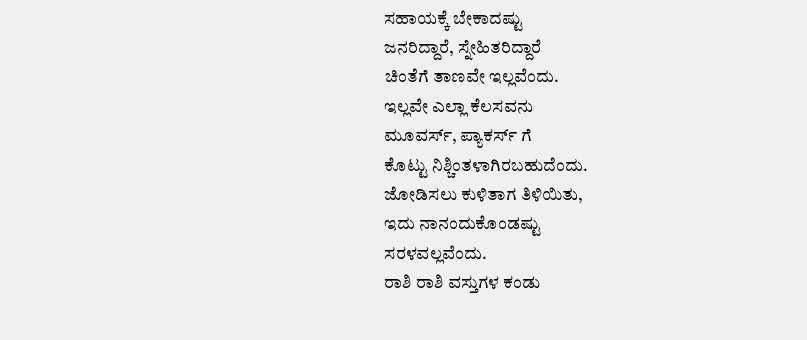ಸಹಾಯಕ್ಕೆ ಬೇಕಾದಷ್ಟು
ಜನರಿದ್ದಾರೆ, ಸ್ನೇಹಿತರಿದ್ದಾರೆ
ಚಿಂತೆಗೆ ತಾಣವೇ ಇಲ್ಲವೆಂದು.
ಇಲ್ಲವೇ ಎಲ್ಲಾ ಕೆಲಸವನು
ಮೂವರ್ಸ್, ಪ್ಯಾಕರ್ಸ್ ಗೆ
ಕೊಟ್ಟು ನಿಶ್ಚಿಂತಳಾಗಿರಬಹುದೆಂದು.
ಜೋಡಿಸಲು ಕುಳಿತಾಗ ತಿಳಿಯಿತು,
ಇದು ನಾನಂದುಕೊಂಡಷ್ಟು
ಸರಳವಲ್ಲವೆಂದು.
ರಾಶಿ ರಾಶಿ ವಸ್ತುಗಳ ಕಂಡು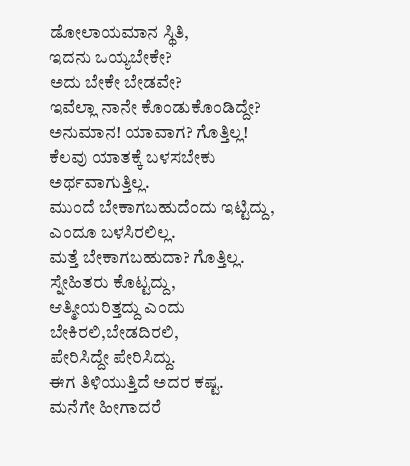ಡೋಲಾಯಮಾನ ಸ್ಥಿತಿ,
ಇದನು ಒಯ್ಯಬೇಕೇ?
ಅದು ಬೇಕೇ ಬೇಡವೇ?
ಇವೆಲ್ಲಾ ನಾನೇ ಕೊಂಡುಕೊಂಡಿದ್ದೇ?
ಅನುಮಾನ! ಯಾವಾಗ? ಗೊತ್ತಿಲ್ಲ!
ಕೆಲವು ಯಾತಕ್ಕೆ ಬಳಸಬೇಕು
ಅರ್ಥವಾಗುತ್ತಿಲ್ಲ.
ಮುಂದೆ ಬೇಕಾಗಬಹುದೆಂದು ಇಟ್ಟಿದ್ದು,
ಎಂದೂ ಬಳಸಿರಲಿಲ್ಲ.
ಮತ್ತೆ ಬೇಕಾಗಬಹುದಾ? ಗೊತ್ತಿಲ್ಲ.
ಸ್ನೇಹಿತರು ಕೊಟ್ಟದ್ದು,
ಆತ್ಮೀಯರಿತ್ತದ್ದು ಎಂದು
ಬೇಕಿರಲಿ,ಬೇಡದಿರಲಿ,
ಪೇರಿಸಿದ್ದೇ ಪೇರಿಸಿದ್ದು.
ಈಗ ತಿಳಿಯುತ್ತಿದೆ ಅದರ ಕಷ್ಟ.
ಮನೆಗೇ ಹೀಗಾದರೆ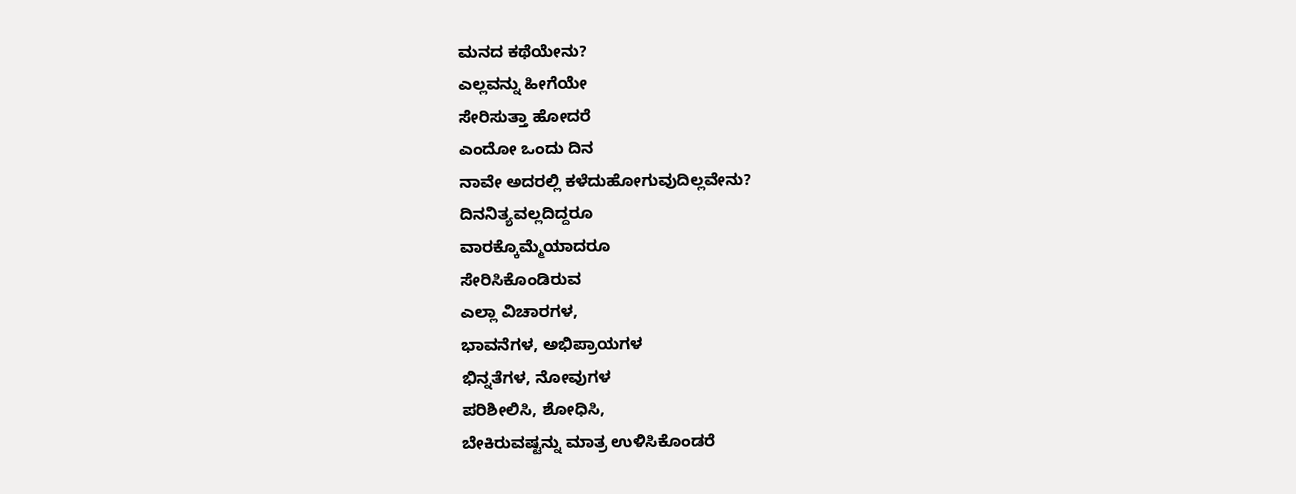ಮನದ ಕಥೆಯೇನು?
ಎಲ್ಲವನ್ನು ಹೀಗೆಯೇ
ಸೇರಿಸುತ್ತಾ ಹೋದರೆ
ಎಂದೋ ಒಂದು ದಿನ
ನಾವೇ ಅದರಲ್ಲಿ ಕಳೆದುಹೋಗುವುದಿಲ್ಲವೇನು?
ದಿನನಿತ್ಯವಲ್ಲದಿದ್ದರೂ
ವಾರಕ್ಕೊಮ್ಮೆಯಾದರೂ
ಸೇರಿಸಿಕೊಂಡಿರುವ
ಎಲ್ಲಾ ವಿಚಾರಗಳ,
ಭಾವನೆಗಳ, ಅಭಿಪ್ರಾಯಗಳ
ಭಿನ್ನತೆಗಳ, ನೋವುಗಳ
ಪರಿಶೀಲಿಸಿ, ಶೋಧಿಸಿ,
ಬೇಕಿರುವಷ್ಟನ್ನು ಮಾತ್ರ ಉಳಿಸಿಕೊಂಡರೆ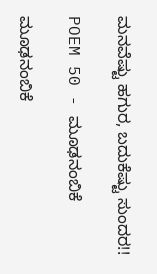ಮನವೆಷ್ಟು ಹಗುರ, ಬದುಕೆಷ್ಟು ಸುಂದರ!!

POEM 50 - ಮೂಢನಂಬಿಕೆ

ಮೂಢನಂಬಿಕೆ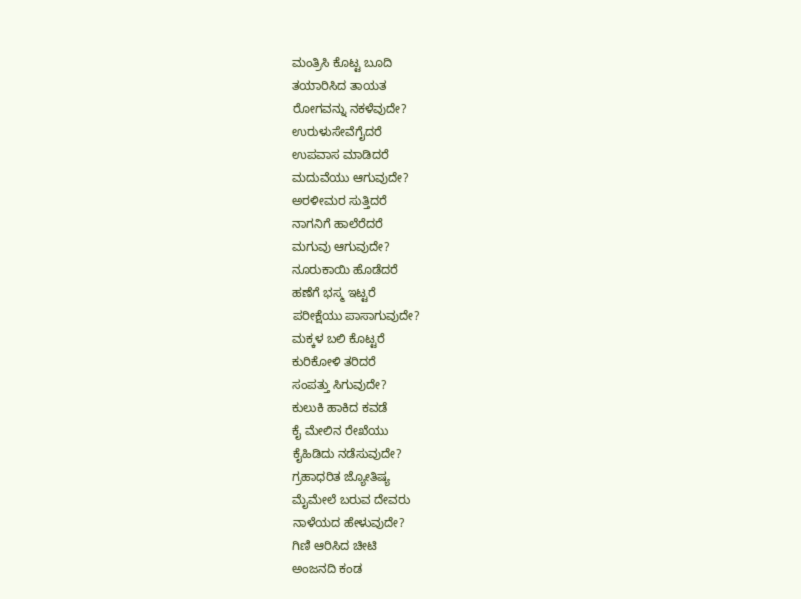ಮಂತ್ರಿಸಿ ಕೊಟ್ಟ ಬೂದಿ
ತಯಾರಿಸಿದ ತಾಯತ
ರೋಗವನ್ನು ನಕಳೆವುದೇ?
ಉರುಳುಸೇವೆಗೈದರೆ
ಉಪವಾಸ ಮಾಡಿದರೆ
ಮದುವೆಯು ಆಗುವುದೇ?
ಅರಳೀಮರ ಸುತ್ತಿದರೆ
ನಾಗನಿಗೆ ಹಾಲೆರೆದರೆ
ಮಗುವು ಆಗುವುದೇ?
ನೂರುಕಾಯಿ ಹೊಡೆದರೆ
ಹಣೆಗೆ ಭಸ್ಮ ಇಟ್ಟರೆ
ಪರೀಕ್ಷೆಯು ಪಾಸಾಗುವುದೇ?
ಮಕ್ಕಳ ಬಲಿ ಕೊಟ್ಟರೆ
ಕುರಿಕೋಳಿ ತರಿದರೆ
ಸಂಪತ್ತು ಸಿಗುವುದೇ?
ಕುಲುಕಿ ಹಾಕಿದ ಕವಡೆ
ಕೈ ಮೇಲಿನ ರೇಖೆಯು
ಕೈಹಿಡಿದು ನಡೆಸುವುದೇ?
ಗ್ರಹಾಧರಿತ ಜ್ಯೋತಿಷ್ಯ
ಮೈಮೇಲೆ ಬರುವ ದೇವರು
ನಾಳೆಯದ ಹೇಳುವುದೇ?
ಗಿಣಿ ಆರಿಸಿದ ಚೀಟಿ
ಅಂಜನದಿ ಕಂಡ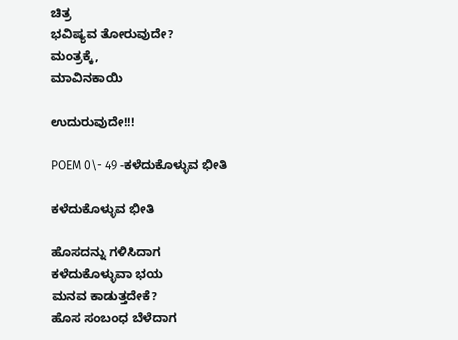ಚಿತ್ರ
ಭವಿಷ್ಯವ ತೋರುವುದೇ?
ಮಂತ್ರಕ್ಕೆ,
ಮಾವಿನಕಾಯಿ

ಉದುರುವುದೇ!!!

POEM 0\- 49 -ಕಳೆದುಕೊಳ್ಳುವ ಭೀತಿ

ಕಳೆದುಕೊಳ್ಳುವ ಭೀತಿ

ಹೊಸದನ್ನು ಗಳಿಸಿದಾಗ
ಕಳೆದುಕೊಳ್ಳುವಾ ಭಯ
ಮನವ ಕಾಡುತ್ತದೇಕೆ?
ಹೊಸ ಸಂಬಂಧ ಬೆಳೆದಾಗ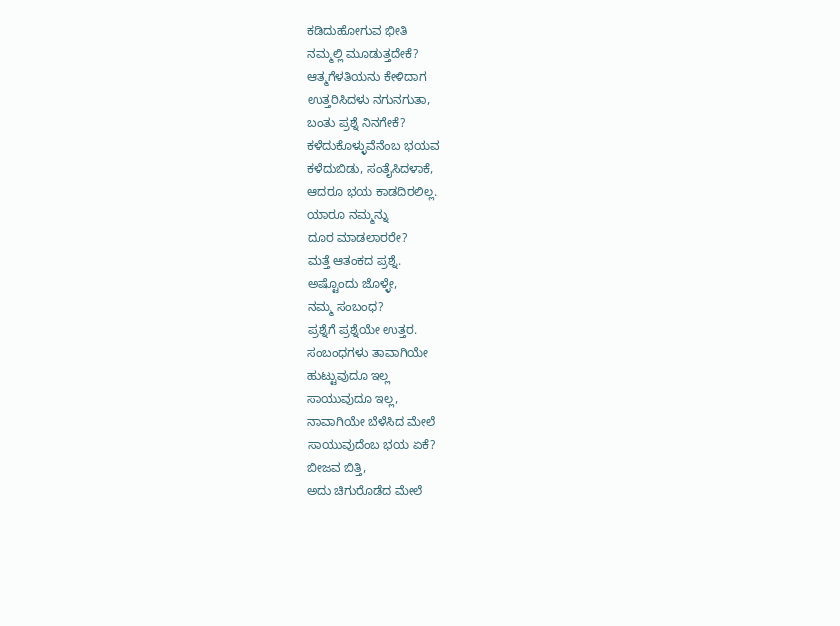ಕಡಿದುಹೋಗುವ ಭೀತಿ
ನಮ್ಮಲ್ಲಿ ಮೂಡುತ್ತದೇಕೆ?
ಆತ್ಮಗೆಳತಿಯನು ಕೇಳಿದಾಗ
ಉತ್ತರಿಸಿದಳು ನಗುನಗುತಾ,
ಬಂತು ಪ್ರಶ್ನೆ ನಿನಗೇಕೆ?
ಕಳೆದುಕೊಳ್ಳುವೆನೆಂಬ ಭಯವ
ಕಳೆದುಬಿಡು, ಸಂತೈಸಿದಳಾಕೆ,
ಆದರೂ ಭಯ ಕಾಡದಿರಲಿಲ್ಲ.
ಯಾರೂ ನಮ್ಮನ್ನು
ದೂರ ಮಾಡಲಾರರೇ?
ಮತ್ತೆ ಆತಂಕದ ಪ್ರಶ್ನೆ.
ಅಷ್ಟೊಂದು ಜೊಳ್ಳೇ,
ನಮ್ಮ ಸಂಬಂಧ?
ಪ್ರಶ್ನೆಗೆ ಪ್ರಶ್ನೆಯೇ ಉತ್ತರ.
ಸಂಬಂಧಗಳು ತಾವಾಗಿಯೇ
ಹುಟ್ಟುವುದೂ ಇಲ್ಲ
ಸಾಯುವುದೂ ಇಲ್ಲ,
ನಾವಾಗಿಯೇ ಬೆಳೆಸಿದ ಮೇಲೆ
ಸಾಯುವುದೆಂಬ ಭಯ ಏಕೆ?
ಬೀಜವ ಬಿತ್ತಿ,
ಅದು ಚಿಗುರೊಡೆದ ಮೇಲೆ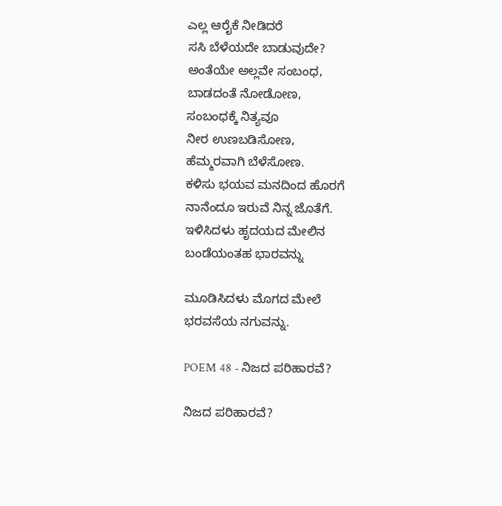ಎಲ್ಲ ಆರೈಕೆ ನೀಡಿದರೆ
ಸಸಿ ಬೆಳೆಯದೇ ಬಾಡುವುದೇ?
ಅಂತೆಯೇ ಅಲ್ಲವೇ ಸಂಬಂಧ,
ಬಾಡದಂತೆ ನೋಡೋಣ,
ಸಂಬಂಧಕ್ಕೆ ನಿತ್ಯವೂ
ನೀರ ಉಣಬಡಿಸೋಣ,
ಹೆಮ್ಮರವಾಗಿ ಬೆಳೆಸೋಣ.
ಕಳಿಸು ಭಯವ ಮನದಿಂದ ಹೊರಗೆ
ನಾನೆಂದೂ ಇರುವೆ ನಿನ್ನ ಜೊತೆಗೆ.
ಇಳಿಸಿದಳು ಹೃದಯದ ಮೇಲಿನ
ಬಂಡೆಯಂತಹ ಭಾರವನ್ನು

ಮೂಡಿಸಿದಳು ಮೊಗದ ಮೇಲೆ
ಭರವಸೆಯ ನಗುವನ್ನು.

POEM 48 - ನಿಜದ ಪರಿಹಾರವೆ?

ನಿಜದ ಪರಿಹಾರವೆ?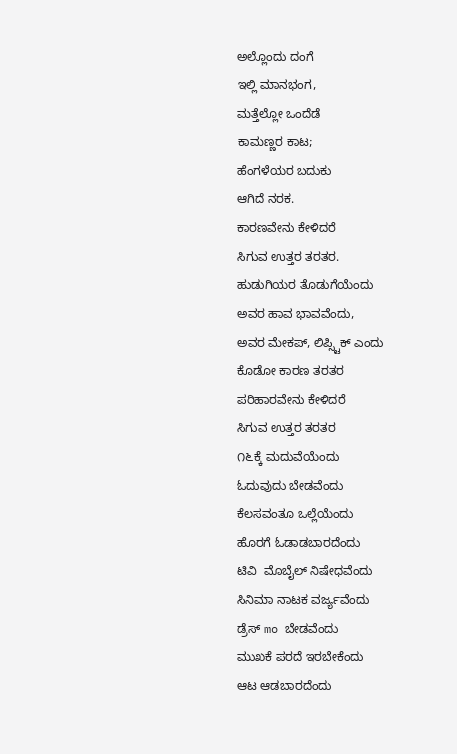ಅಲ್ಲೊಂದು ದಂಗೆ
ಇಲ್ಲಿ ಮಾನಭಂಗ,
ಮತ್ತೆಲ್ಲೋ ಒಂದೆಡೆ
ಕಾಮಣ್ಣರ ಕಾಟ;
ಹೆಂಗಳೆಯರ ಬದುಕು
ಆಗಿದೆ ನರಕ.
ಕಾರಣವೇನು ಕೇಳಿದರೆ
ಸಿಗುವ ಉತ್ತರ ತರತರ.
ಹುಡುಗಿಯರ ತೊಡುಗೆಯೆಂದು
ಅವರ ಹಾವ ಭಾವವೆಂದು,
ಅವರ ಮೇಕಪ್, ಲಿಪ್ಸ್ಟಿಕ್ ಎಂದು
ಕೊಡೋ ಕಾರಣ ತರತರ
ಪರಿಹಾರವೇನು ಕೇಳಿದರೆ
ಸಿಗುವ ಉತ್ತರ ತರತರ
೧೬ಕ್ಕೆ ಮದುವೆಯೆಂದು
ಓದುವುದು ಬೇಡವೆಂದು
ಕೆಲಸವಂತೂ ಒಲ್ಲೆಯೆಂದು
ಹೊರಗೆ ಓಡಾಡಬಾರದೆಂದು
ಟಿವಿ  ಮೊಬೈಲ್ ನಿಷೇಧವೆಂದು
ಸಿನಿಮಾ ನಾಟಕ ವರ್ಜ್ಯವೆಂದು
ಡ್ರೆಸ್ mo ಬೇಡವೆಂದು
ಮುಖಕೆ ಪರದೆ ಇರಬೇಕೆಂದು
ಆಟ ಆಡಬಾರದೆಂದು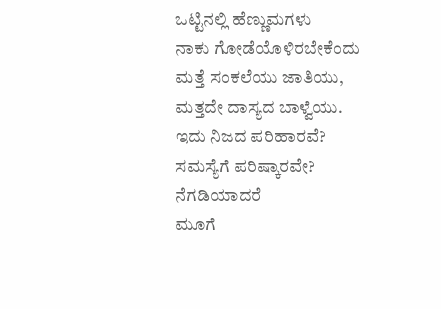ಒಟ್ಟಿನಲ್ಲಿ ಹೆಣ್ಣುಮಗಳು
ನಾಕು ಗೋಡೆಯೊಳಿರಬೇಕೆಂದು
ಮತ್ತೆ ಸಂಕಲೆಯು ಜಾತಿಯು,
ಮತ್ತದೇ ದಾಸ್ಯದ ಬಾಳ್ವೆಯು.
ಇದು ನಿಜದ ಪರಿಹಾರವೆ?
ಸಮಸ್ಯೆಗೆ ಪರಿಷ್ಕಾರವೇ?
ನೆಗಡಿಯಾದರೆ
ಮೂಗೆ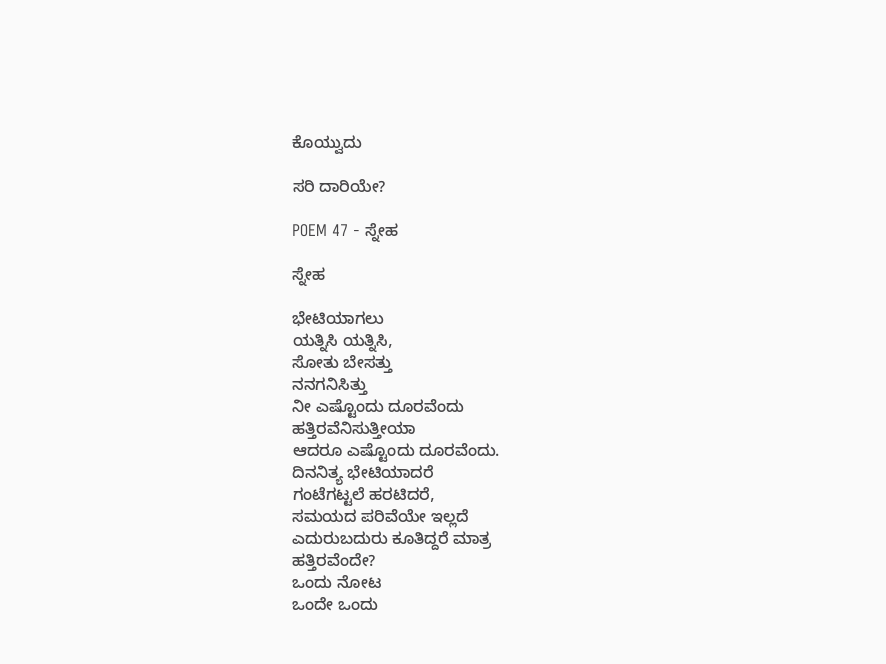ಕೊಯ್ವುದು

ಸರಿ ದಾರಿಯೇ?

POEM 47 - ಸ್ನೇಹ

ಸ್ನೇಹ

ಭೇಟಿಯಾಗಲು
ಯತ್ನಿಸಿ ಯತ್ನಿಸಿ,
ಸೋತು ಬೇಸತ್ತು
ನನಗನಿಸಿತ್ತು
ನೀ ಎಷ್ಟೊಂದು ದೂರವೆಂದು
ಹತ್ತಿರವೆನಿಸುತ್ತೀಯಾ
ಆದರೂ ಎಷ್ಟೊಂದು ದೂರವೆಂದು.
ದಿನನಿತ್ಯ ಭೇಟಿಯಾದರೆ
ಗಂಟೆಗಟ್ಟಲೆ ಹರಟಿದರೆ,
ಸಮಯದ ಪರಿವೆಯೇ ಇಲ್ಲದೆ
ಎದುರುಬದುರು ಕೂತಿದ್ದರೆ ಮಾತ್ರ
ಹತ್ತಿರವೆಂದೇ?
ಒಂದು ನೋಟ
ಒಂದೇ ಒಂದು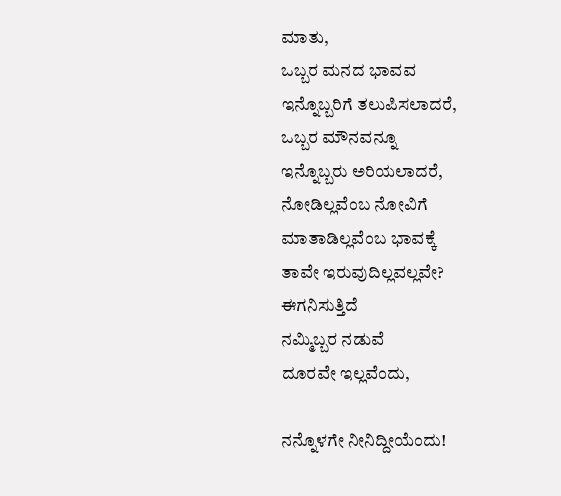ಮಾತು,
ಒಬ್ಬರ ಮನದ ಭಾವವ
ಇನ್ನೊಬ್ಬರಿಗೆ ತಲುಪಿಸಲಾದರೆ,
ಒಬ್ಬರ ಮೌನವನ್ನೂ
ಇನ್ನೊಬ್ಬರು ಅರಿಯಲಾದರೆ,
ನೋಡಿಲ್ಲವೆಂಬ ನೋವಿಗೆ
ಮಾತಾಡಿಲ್ಲವೆಂಬ ಭಾವಕ್ಕೆ
ತಾವೇ ಇರುವುದಿಲ್ಲವಲ್ಲವೇ?
ಈಗನಿಸುತ್ತಿದೆ
ನಮ್ಮಿಬ್ಬರ ನಡುವೆ
ದೂರವೇ ಇಲ್ಲವೆಂದು,

ನನ್ನೊಳಗೇ ನೀನಿದ್ದೀಯೆಂದು!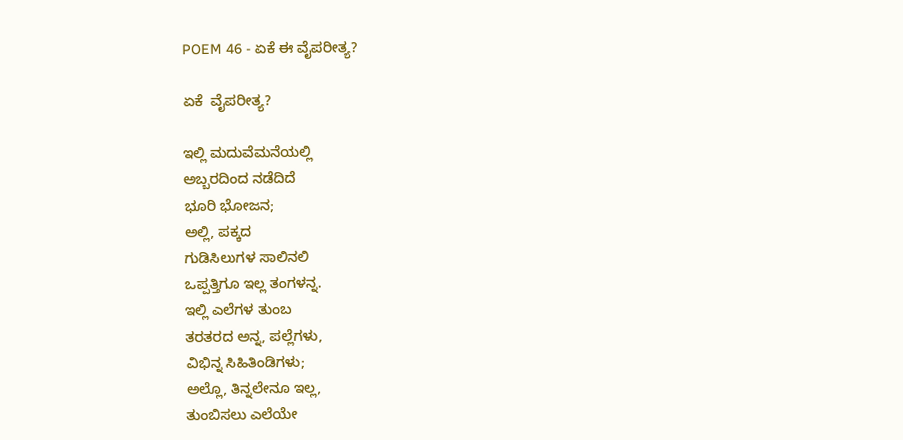POEM 46 - ಏಕೆ ಈ ವೈಪರೀತ್ಯ?

ಏಕೆ  ವೈಪರೀತ್ಯ?

ಇಲ್ಲಿ ಮದುವೆಮನೆಯಲ್ಲಿ
ಅಬ್ಬರದಿಂದ ನಡೆದಿದೆ
ಭೂರಿ ಭೋಜನ;
ಅಲ್ಲಿ, ಪಕ್ಕದ
ಗುಡಿಸಿಲುಗಳ ಸಾಲಿನಲಿ
ಒಪ್ಪತ್ತಿಗೂ ಇಲ್ಲ ತಂಗಳನ್ನ.
ಇಲ್ಲಿ ಎಲೆಗಳ ತುಂಬ
ತರತರದ ಅನ್ನ, ಪಲ್ಲೆಗಳು,
ವಿಭಿನ್ನ ಸಿಹಿತಿಂಡಿಗಳು;
ಅಲ್ಲೊ, ತಿನ್ನಲೇನೂ ಇಲ್ಲ,
ತುಂಬಿಸಲು ಎಲೆಯೇ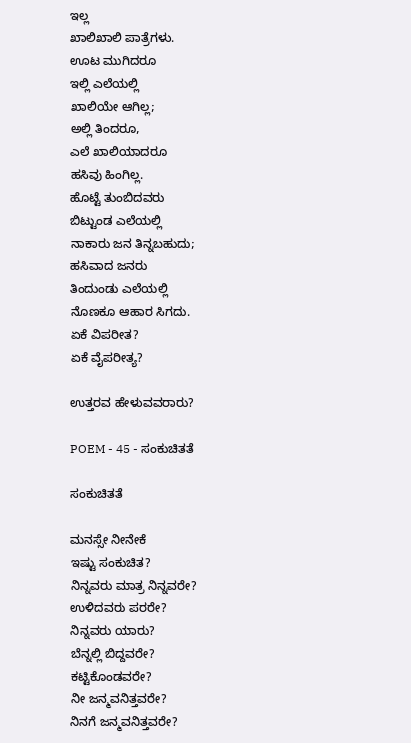ಇಲ್ಲ
ಖಾಲಿಖಾಲಿ ಪಾತ್ರೆಗಳು.
ಊಟ ಮುಗಿದರೂ
ಇಲ್ಲಿ ಎಲೆಯಲ್ಲಿ
ಖಾಲಿಯೇ ಆಗಿಲ್ಲ;
ಅಲ್ಲಿ ತಿಂದರೂ,
ಎಲೆ ಖಾಲಿಯಾದರೂ
ಹಸಿವು ಹಿಂಗಿಲ್ಲ.
ಹೊಟ್ಟೆ ತುಂಬಿದವರು
ಬಿಟ್ಟುಂಡ ಎಲೆಯಲ್ಲಿ
ನಾಕಾರು ಜನ ತಿನ್ನಬಹುದು;
ಹಸಿವಾದ ಜನರು
ತಿಂದುಂಡು ಎಲೆಯಲ್ಲಿ
ನೊಣಕೂ ಆಹಾರ ಸಿಗದು.
ಏಕೆ ವಿಪರೀತ?
ಏಕೆ ವೈಪರೀತ್ಯ?

ಉತ್ತರವ ಹೇಳುವವರಾರು?

POEM - 45 - ಸಂಕುಚಿತತೆ

ಸಂಕುಚಿತತೆ

ಮನಸ್ಸೇ ನೀನೇಕೆ
ಇಷ್ಟು ಸಂಕುಚಿತ?
ನಿನ್ನವರು ಮಾತ್ರ ನಿನ್ನವರೇ?
ಉಳಿದವರು ಪರರೇ?
ನಿನ್ನವರು ಯಾರು?
ಬೆನ್ನಲ್ಲಿ ಬಿದ್ದವರೇ?
ಕಟ್ಟಿಕೊಂಡವರೇ?
ನೀ ಜನ್ಮವನಿತ್ತವರೇ?
ನಿನಗೆ ಜನ್ಮವನಿತ್ತವರೇ?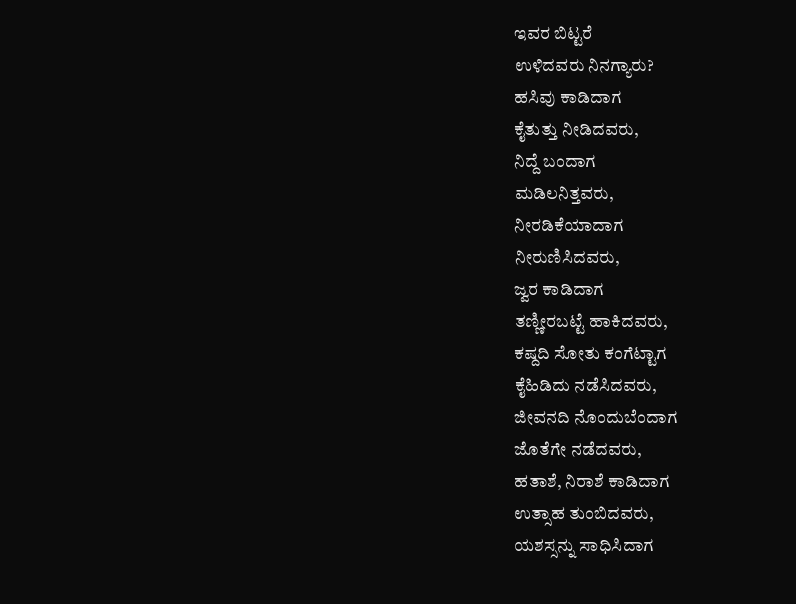ಇವರ ಬಿಟ್ಟರೆ
ಉಳಿದವರು ನಿನಗ್ಯಾರು?
ಹಸಿವು ಕಾಡಿದಾಗ
ಕೈತುತ್ತು ನೀಡಿದವರು,
ನಿದ್ದೆ ಬಂದಾಗ
ಮಡಿಲನಿತ್ತವರು,
ನೀರಡಿಕೆಯಾದಾಗ
ನೀರುಣಿಸಿದವರು,
ಜ್ವರ ಕಾಡಿದಾಗ
ತಣ್ಣೀರಬಟ್ಟೆ ಹಾಕಿದವರು,
ಕಷ್ದದಿ ಸೋತು ಕಂಗೆಟ್ಟಾಗ
ಕೈಹಿಡಿದು ನಡೆಸಿದವರು,
ಜೀವನದಿ ನೊಂದುಬೆಂದಾಗ
ಜೊತೆಗೇ ನಡೆದವರು,
ಹತಾಶೆ, ನಿರಾಶೆ ಕಾಡಿದಾಗ
ಉತ್ಸಾಹ ತುಂಬಿದವರು,
ಯಶಸ್ಸನ್ನು ಸಾಧಿಸಿದಾಗ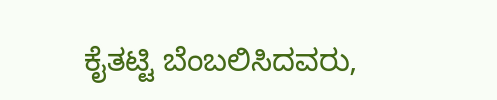ಕೈತಟ್ಟಿ ಬೆಂಬಲಿಸಿದವರು,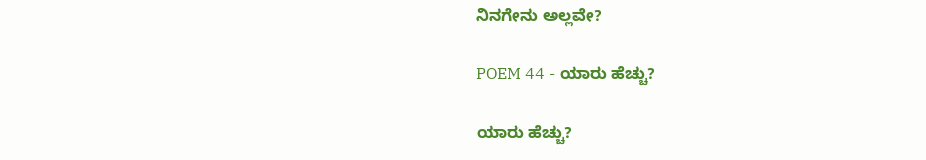ನಿನಗೇನು ಅಲ್ಲವೇ?

POEM 44 - ಯಾರು ಹೆಚ್ಚು?

ಯಾರು ಹೆಚ್ಚು?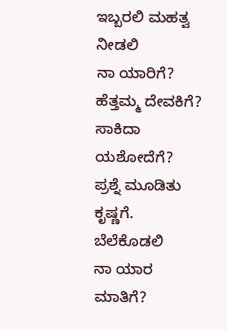ಇಬ್ಬರಲಿ ಮಹತ್ವ ನೀಡಲಿ
ನಾ ಯಾರಿಗೆ?
ಹೆತ್ತಮ್ಮ ದೇವಕಿಗೆ?
ಸಾಕಿದಾ ಯಶೋದೆಗೆ?
ಪ್ರಶ್ನೆ ಮೂಡಿತು ಕೃಷ್ಣಗೆ.
ಬೆಲೆಕೊಡಲಿ
ನಾ ಯಾರ ಮಾತಿಗೆ?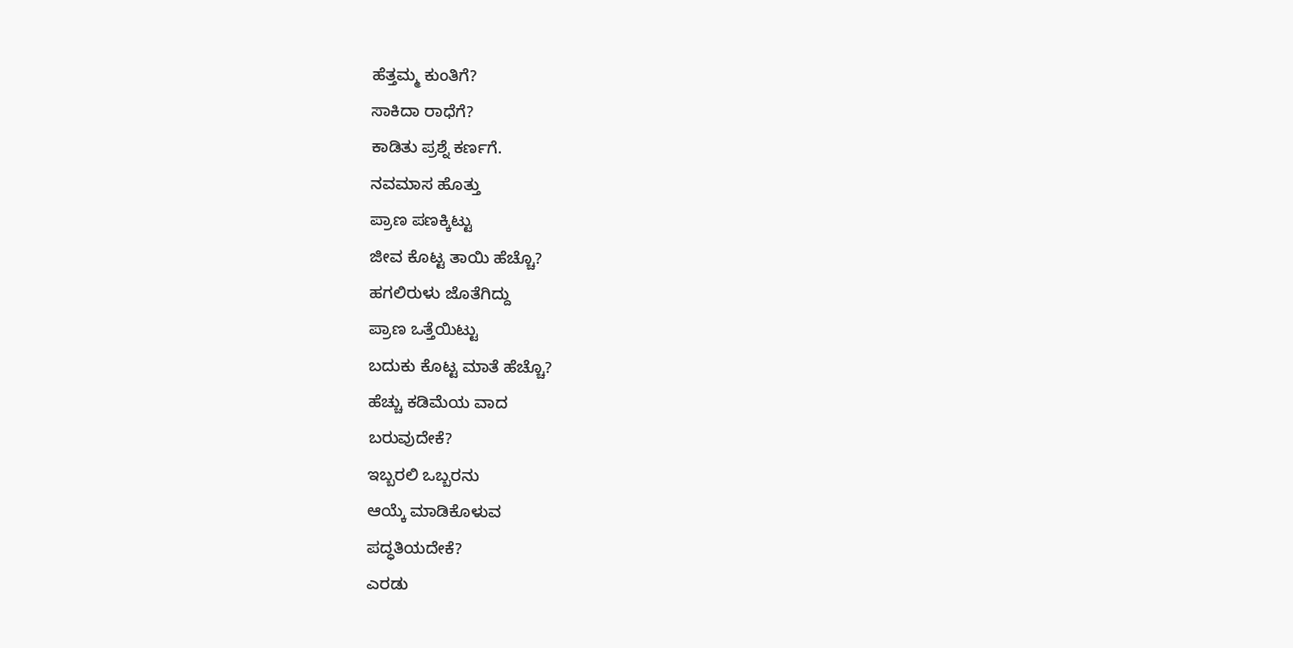ಹೆತ್ತಮ್ಮ ಕುಂತಿಗೆ?
ಸಾಕಿದಾ ರಾಧೆಗೆ?
ಕಾಡಿತು ಪ್ರಶ್ನೆ ಕರ್ಣಗೆ.
ನವಮಾಸ ಹೊತ್ತು
ಪ್ರಾಣ ಪಣಕ್ಕಿಟ್ಟು
ಜೀವ ಕೊಟ್ಟ ತಾಯಿ ಹೆಚ್ಚೊ?
ಹಗಲಿರುಳು ಜೊತೆಗಿದ್ದು
ಪ್ರಾಣ ಒತ್ತೆಯಿಟ್ಟು
ಬದುಕು ಕೊಟ್ಟ ಮಾತೆ ಹೆಚ್ಚೊ?
ಹೆಚ್ಚು ಕಡಿಮೆಯ ವಾದ
ಬರುವುದೇಕೆ?
ಇಬ್ಬರಲಿ ಒಬ್ಬರನು
ಆಯ್ಕೆ ಮಾಡಿಕೊಳುವ
ಪದ್ಧತಿಯದೇಕೆ?
ಎರಡು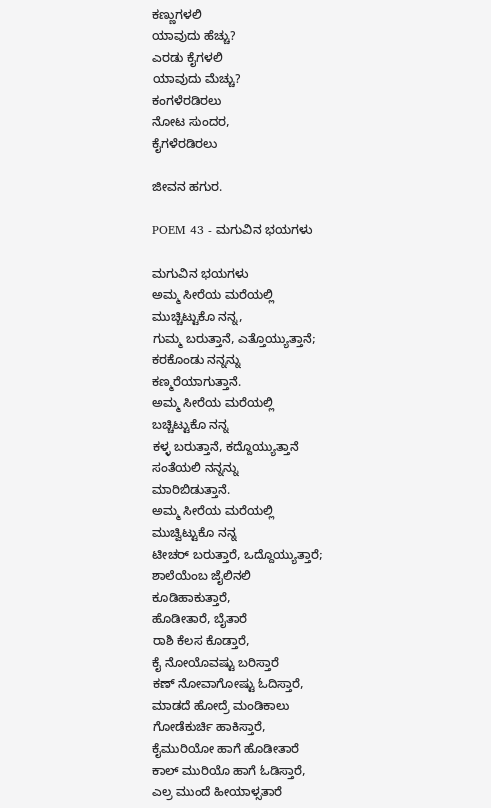ಕಣ್ಣುಗಳಲಿ
ಯಾವುದು ಹೆಚ್ಚು?
ಎರಡು ಕೈಗಳಲಿ
ಯಾವುದು ಮೆಚ್ಚು?
ಕಂಗಳೆರಡಿರಲು
ನೋಟ ಸುಂದರ,
ಕೈಗಳೆರಡಿರಲು

ಜೀವನ ಹಗುರ.

POEM 43 - ಮಗುವಿನ ಭಯಗಳು

ಮಗುವಿನ ಭಯಗಳು
ಅಮ್ಮ ಸೀರೆಯ ಮರೆಯಲ್ಲಿ
ಮುಚ್ಚಿಟ್ಟುಕೊ ನನ್ನ,
ಗುಮ್ಮ ಬರುತ್ತಾನೆ, ಎತ್ತೊಯ್ಯುತ್ತಾನೆ;
ಕರಕೊಂಡು ನನ್ನನ್ನು
ಕಣ್ಮರೆಯಾಗುತ್ತಾನೆ.
ಅಮ್ಮ ಸೀರೆಯ ಮರೆಯಲ್ಲಿ
ಬಚ್ಚಿಟ್ಟುಕೊ ನನ್ನ
ಕಳ್ಳ ಬರುತ್ತಾನೆ, ಕದ್ದೊಯ್ಯುತ್ತಾನೆ
ಸಂತೆಯಲಿ ನನ್ನನ್ನು
ಮಾರಿಬಿಡುತ್ತಾನೆ.
ಅಮ್ಮ ಸೀರೆಯ ಮರೆಯಲ್ಲಿ
ಮುಚ್ವಿಟ್ಟುಕೊ ನನ್ನ
ಟೀಚರ್ ಬರುತ್ತಾರೆ, ಒದ್ದೊಯ್ಯುತ್ತಾರೆ;
ಶಾಲೆಯೆಂಬ ಜೈಲಿನಲಿ
ಕೂಡಿಹಾಕುತ್ತಾರೆ,
ಹೊಡೀತಾರೆ, ಬೈತಾರೆ
ರಾಶಿ ಕೆಲಸ ಕೊಡ್ತಾರೆ,
ಕೈ ನೋಯೊವಷ್ಟು ಬರಿಸ್ತಾರೆ
ಕಣ್ ನೋವಾಗೋಷ್ಟು ಓದಿಸ್ತಾರೆ,
ಮಾಡದೆ ಹೋದ್ರೆ ಮಂಡಿಕಾಲು
ಗೋಡೆಕುರ್ಚಿ ಹಾಕಿಸ್ತಾರೆ,
ಕೈಮುರಿಯೋ ಹಾಗೆ ಹೊಡೀತಾರೆ
ಕಾಲ್ ಮುರಿಯೊ ಹಾಗೆ ಓಡಿಸ್ತಾರೆ,
ಎಲ್ರ ಮುಂದೆ ಹೀಯಾಳ್ಸತಾರೆ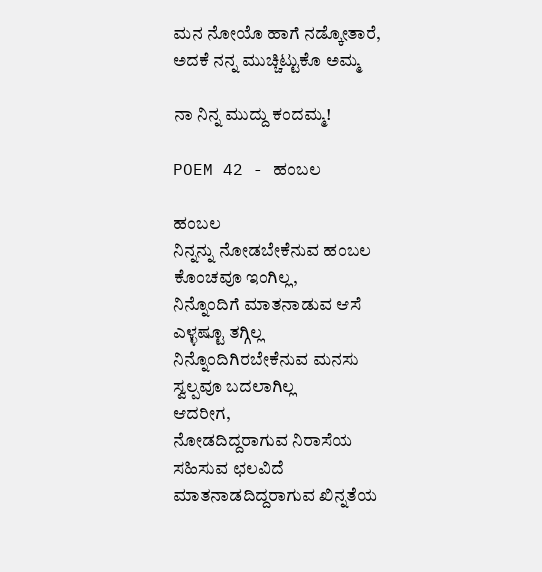ಮನ ನೋಯೊ ಹಾಗೆ ನಡ್ಕೋತಾರೆ,
ಅದಕೆ ನನ್ನ ಮುಚ್ಚಿಟ್ಟುಕೊ ಅಮ್ಮ

ನಾ ನಿನ್ನ ಮುದ್ದು ಕಂದಮ್ಮ!

POEM 42 - ಹಂಬಲ

ಹಂಬಲ
ನಿನ್ನನ್ನು ನೋಡಬೇಕೆನುವ ಹಂಬಲ
ಕೊಂಚವೂ ಇಂಗಿಲ್ಲ,
ನಿನ್ನೊಂದಿಗೆ ಮಾತನಾಡುವ ಆಸೆ
ಎಳ್ಳಷ್ಟೂ ತಗ್ಗಿಲ್ಲ
ನಿನ್ನೊಂದಿಗಿರಬೇಕೆನುವ ಮನಸು
ಸ್ವಲ್ಪವೂ ಬದಲಾಗಿಲ್ಲ
ಆದರೀಗ,
ನೋಡದಿದ್ದರಾಗುವ ನಿರಾಸೆಯ
ಸಹಿಸುವ ಛಲವಿದೆ
ಮಾತನಾಡದಿದ್ದರಾಗುವ ಖಿನ್ನತೆಯ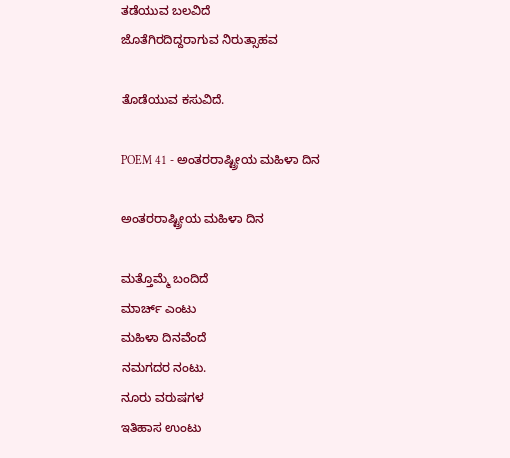ತಡೆಯುವ ಬಲವಿದೆ
ಜೊತೆಗಿರದಿದ್ದರಾಗುವ ನಿರುತ್ಸಾಹವ

ತೊಡೆಯುವ ಕಸುವಿದೆ.

POEM 41 - ಅಂತರರಾಷ್ಟ್ರೀಯ ಮಹಿಳಾ ದಿನ

ಅಂತರರಾಷ್ಟ್ರೀಯ ಮಹಿಳಾ ದಿನ

ಮತ್ತೊಮ್ಮೆ ಬಂದಿದೆ
ಮಾರ್ಚ್ ಎಂಟು
ಮಹಿಳಾ ದಿನವೆಂದೆ
ನಮಗದರ ನಂಟು.
ನೂರು ವರುಷಗಳ
ಇತಿಹಾಸ ಉಂಟು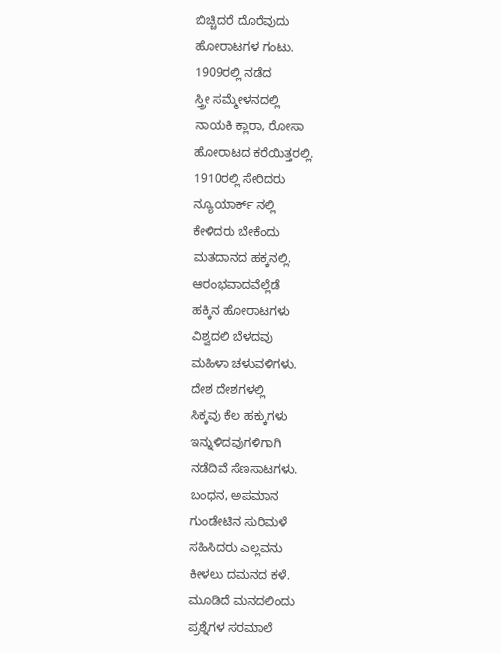ಬಿಚ್ಚಿದರೆ ದೊರೆವುದು
ಹೋರಾಟಗಳ ಗಂಟು.
1909ರಲ್ಲಿ ನಡೆದ
ಸ್ತ್ರೀ ಸಮ್ಮೇಳನದಲ್ಲಿ
ನಾಯಕಿ ಕ್ಲಾರಾ, ರೋಸಾ
ಹೋರಾಟದ ಕರೆಯಿತ್ತರಲ್ಲಿ.
1910ರಲ್ಲಿ ಸೇರಿದರು
ನ್ಯೂಯಾರ್ಕ್ ನಲ್ಲಿ
ಕೇಳಿದರು ಬೇಕೆಂದು
ಮತದಾನದ ಹಕ್ಕನಲ್ಲಿ.
ಆರಂಭವಾದವೆಲ್ಲೆಡೆ
ಹಕ್ಕಿನ ಹೋರಾಟಗಳು
ವಿಶ್ವದಲಿ ಬೆಳದವು
ಮಹಿಳಾ ಚಳುವಳಿಗಳು.
ದೇಶ ದೇಶಗಳಲ್ಲಿ
ಸಿಕ್ಕವು ಕೆಲ ಹಕ್ಕುಗಳು
ಇನ್ನುಳಿದವುಗಳಿಗಾಗಿ
ನಡೆದಿವೆ ಸೆಣಸಾಟಗಳು.
ಬಂಧನ, ಅಪಮಾನ
ಗುಂಡೇಟಿನ ಸುರಿಮಳೆ
ಸಹಿಸಿದರು ಎಲ್ಲವನು
ಕೀಳಲು ದಮನದ ಕಳೆ.
ಮೂಡಿದೆ ಮನದಲಿಂದು
ಪ್ರಶ್ನೆಗಳ ಸರಮಾಲೆ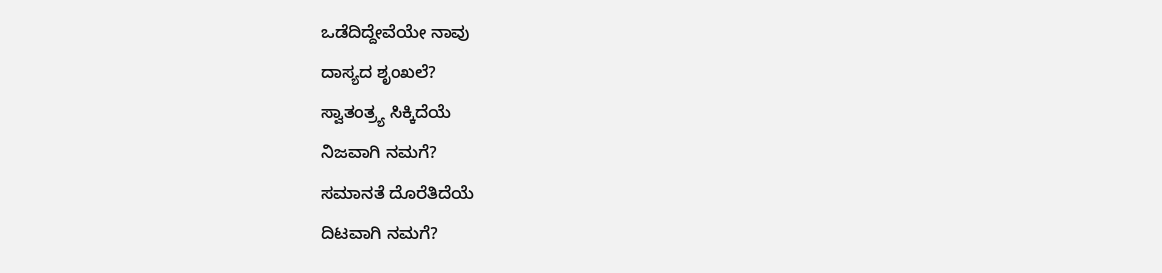ಒಡೆದಿದ್ದೇವೆಯೇ ನಾವು
ದಾಸ್ಯದ ಶೃಂಖಲೆ?
ಸ್ವಾತಂತ್ರ್ಯ ಸಿಕ್ಕಿದೆಯೆ
ನಿಜವಾಗಿ ನಮಗೆ?
ಸಮಾನತೆ ದೊರೆತಿದೆಯೆ
ದಿಟವಾಗಿ ನಮಗೆ?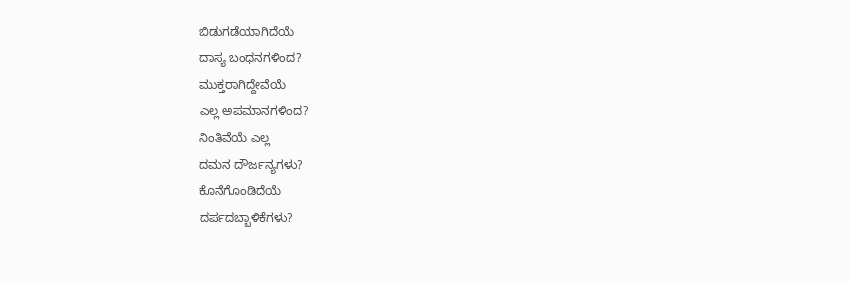ಬಿಡುಗಡೆಯಾಗಿದೆಯೆ
ದಾಸ್ಯ ಬಂಧನಗಳಿಂದ?
ಮುಕ್ತರಾಗಿದ್ದೇವೆಯೆ
ಎಲ್ಲ ಅಪಮಾನಗಳಿಂದ?
ನಿಂತಿವೆಯೆ ಎಲ್ಲ
ದಮನ ದೌರ್ಜನ್ಯಗಳು?
ಕೊನೆಗೊಂಡಿದೆಯೆ
ದರ್ಪದಬ್ಬಾಳಿಕೆಗಳು?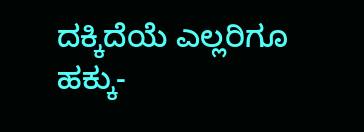ದಕ್ಕಿದೆಯೆ ಎಲ್ಲರಿಗೂ
ಹಕ್ಕು-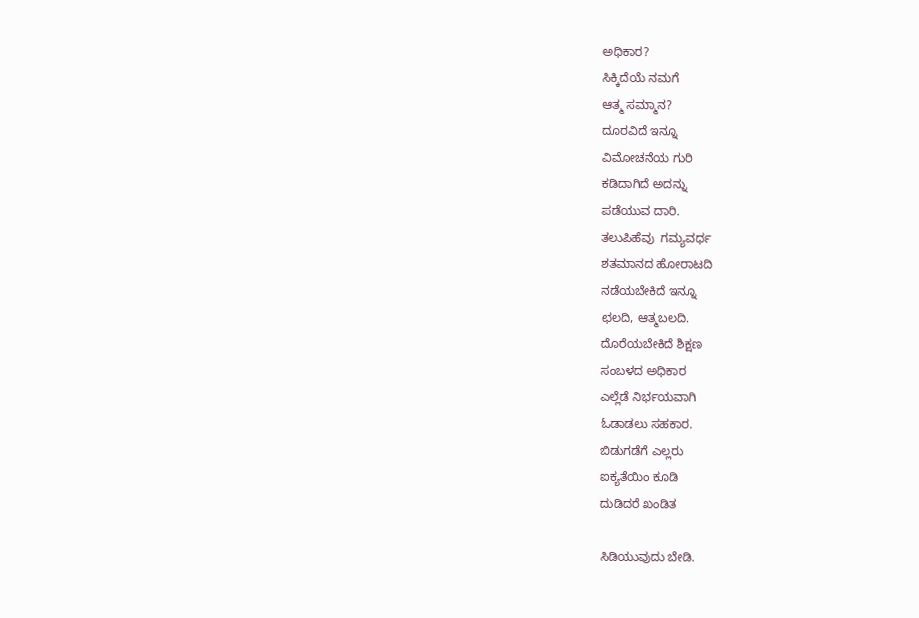ಅಧಿಕಾರ?
ಸಿಕ್ಕಿದೆಯೆ ನಮಗೆ
ಆತ್ಮ ಸಮ್ಮಾನ?
ದೂರವಿದೆ ಇನ್ನೂ
ವಿಮೋಚನೆಯ ಗುರಿ
ಕಡಿದಾಗಿದೆ ಅದನ್ನು
ಪಡೆಯುವ ದಾರಿ.
ತಲುಪಿಹೆವು  ಗಮ್ಯವರ್ಧ
ಶತಮಾನದ ಹೋರಾಟದಿ
ನಡೆಯಬೇಕಿದೆ ಇನ್ನೂ
ಛಲದಿ, ಆತ್ಮಬಲದಿ.
ದೊರೆಯಬೇಕಿದೆ ಶಿಕ್ಷಣ
ಸಂಬಳದ ಅಧಿಕಾರ
ಎಲ್ಲೆಡೆ ನಿರ್ಭಯವಾಗಿ
ಓಡಾಡಲು ಸಹಕಾರ.
ಬಿಡುಗಡೆಗೆ ಎಲ್ಲರು
ಐಕ್ಯತೆಯಿಂ ಕೂಡಿ
ದುಡಿದರೆ ಖಂಡಿತ

ಸಿಡಿಯುವುದು ಬೇಡಿ.